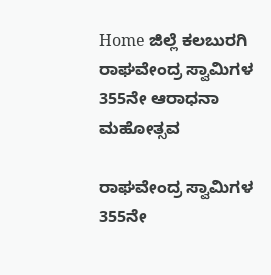Home ಜಿಲ್ಲೆ ಕಲಬುರಗಿ ರಾಘವೇಂದ್ರ ಸ್ವಾಮಿಗಳ 355ನೇ ಆರಾಧನಾ ಮಹೋತ್ಸವ

ರಾಘವೇಂದ್ರ ಸ್ವಾಮಿಗಳ 355ನೇ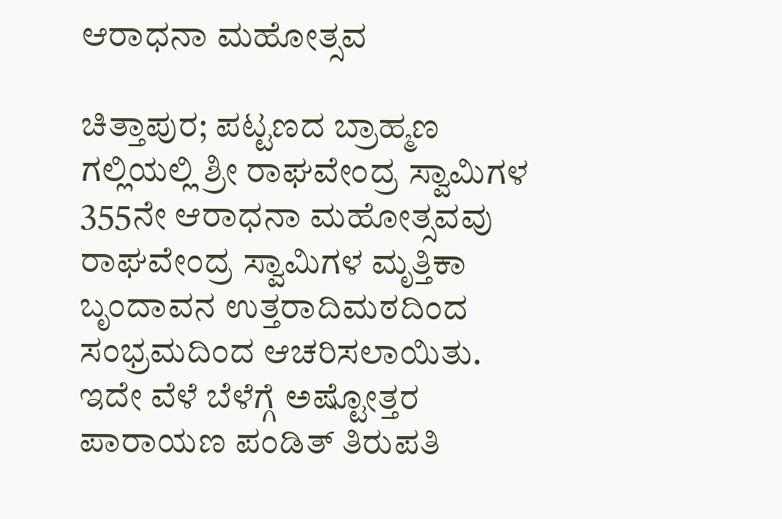ಆರಾಧನಾ ಮಹೋತ್ಸವ

ಚಿತ್ತಾಪುರ; ಪಟ್ಟಣದ ಬ್ರಾಹ್ಮಣ ಗಲ್ಲಿಯಲ್ಲಿ ಶ್ರೀ ರಾಘವೇಂದ್ರ ಸ್ವಾಮಿಗಳ 355ನೇ ಆರಾಧನಾ ಮಹೋತ್ಸವವು ರಾಘವೇಂದ್ರ ಸ್ವಾಮಿಗಳ ಮೃತ್ತಿಕಾ ಬೃಂದಾವನ ಉತ್ತರಾದಿಮಠದಿಂದ ಸಂಭ್ರಮದಿಂದ ಆಚರಿಸಲಾಯಿತು.
ಇದೇ ವೆಳೆ ಬೆಳೆಗ್ಗೆ ಅಷ್ಟೋತ್ತರ ಪಾರಾಯಣ ಪಂಡಿತ್ ತಿರುಪತಿ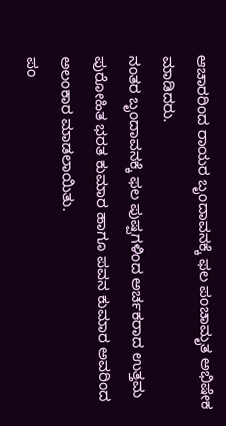ಆಚಾರರಿಂದ ರಾಯರ ಬೃಂದಾವನಕ್ಕೆ ಫಲ ಪಂಚಾಮೃತ ಅಭಿಷೇಕ ಮಾಡಿದರು.
ನಂತರ ಬೃಂದಾವನಕ್ಕೆ ಫಲ ಪುಷ್ಪಗಳಿಂದ ಅರ್ಚಕರಾದ ಉತ್ತಮ ಪುರೋಹಿತ ಭರತ ಕುಮಾರ ಹಾಗೂ ಪವನ ಕುಮಾರ ಅವರಿಂದ ಅಲಂಕಾರ ಮಾಡಲಾಯಿತು.
ಪಂ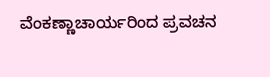ವೆಂಕಣ್ಣಾಚಾರ್ಯರಿಂದ ಪ್ರವಚನ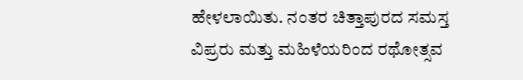ಹೇಳಲಾಯಿತು. ನಂತರ ಚಿತ್ತಾಪುರದ ಸಮಸ್ತ ವಿಪ್ರರು ಮತ್ತು ಮಹಿಳೆಯರಿಂದ ರಥೋತ್ಸವ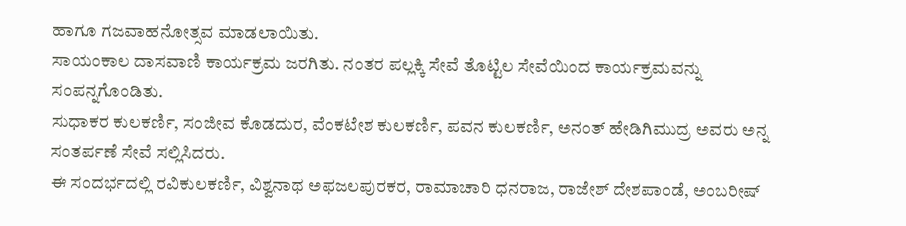ಹಾಗೂ ಗಜವಾಹನೋತ್ಸವ ಮಾಡಲಾಯಿತು.
ಸಾಯಂಕಾಲ ದಾಸವಾಣಿ ಕಾರ್ಯಕ್ರಮ ಜರಗಿತು. ನಂತರ ಪಲ್ಲಕ್ಕಿ ಸೇವೆ ತೊಟ್ಟಿಲ ಸೇವೆಯಿಂದ ಕಾರ್ಯಕ್ರಮವನ್ನು ಸಂಪನ್ನಗೊಂಡಿತು.
ಸುಧಾಕರ ಕುಲಕರ್ಣಿ, ಸಂಜೀವ ಕೊಡದುರ, ವೆಂಕಟೇಶ ಕುಲಕರ್ಣಿ, ಪವನ ಕುಲಕರ್ಣಿ, ಅನಂತ್ ಹೇಡಿಗಿಮುದ್ರ ಅವರು ಅನ್ನ ಸಂತರ್ಪಣೆ ಸೇವೆ ಸಲ್ಲಿಸಿದರು.
ಈ ಸಂದರ್ಭದಲ್ಲಿ ರವಿಕುಲಕರ್ಣಿ, ವಿಶ್ವನಾಥ ಅಫಜಲಪುರಕರ, ರಾಮಾಚಾರಿ ಧನರಾಜ, ರಾಜೇಶ್ ದೇಶಪಾಂಡೆ, ಅಂಬರೀಷ್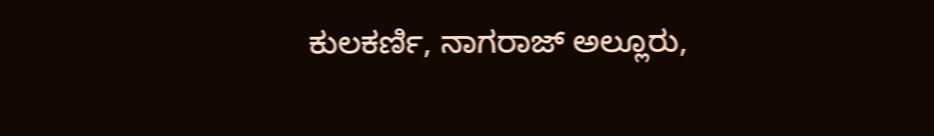ಕುಲಕರ್ಣಿ, ನಾಗರಾಜ್ ಅಲ್ಲೂರು,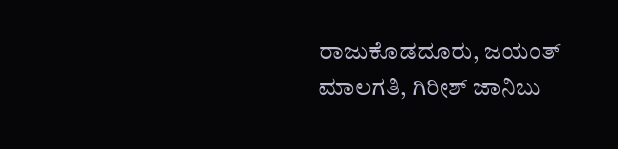ರಾಜುಕೊಡದೂರು, ಜಯಂತ್ ಮಾಲಗತಿ, ಗಿರೀಶ್ ಜಾನಿಬು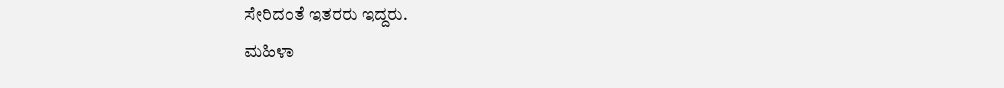ಸೇರಿದಂತೆ ಇತರರು ಇದ್ದರು.
ಮಹಿಳಾ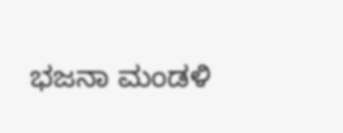ಭಜನಾ ಮಂಡಳಿ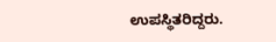ಉಪಸ್ಥಿತರಿದ್ದರು.